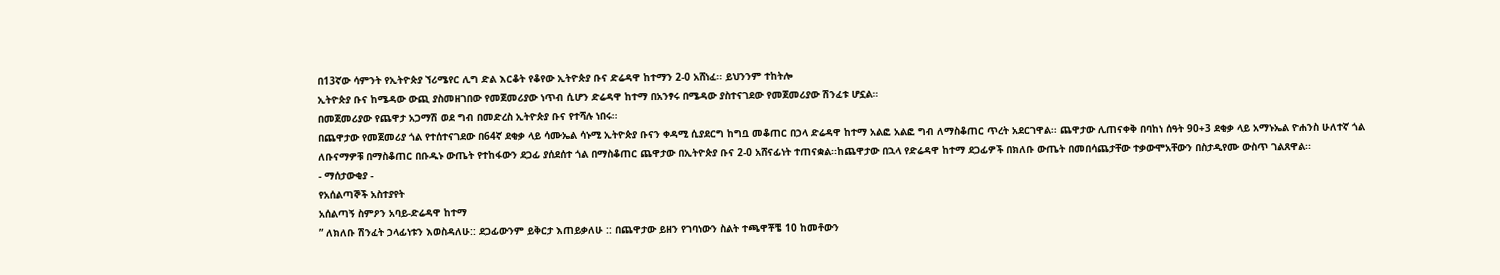በ13ኛው ሳምንት የኢትዮጵያ ኘሪሜየር ሊግ ድል እርቆት የቆየው ኢትዮጵያ ቡና ድሬዳዋ ከተማን 2-0 አሸነፈ፡፡ ይህንንም ተከትሎ
ኢትዮጵያ ቡና ከሜዳው ውጪ ያስመዘገበው የመጀመሪያው ነጥብ ሲሆን ድሬዳዋ ከተማ በአንፃሩ በሜዳው ያስተናገደው የመጀመሪያው ሽንፈቱ ሆኗል።
በመጀመሪያው የጨዋታ አጋማሽ ወደ ግብ በመድረስ ኢትዮጵያ ቡና የተሻሉ ነበሩ፡፡
በጨዋታው የመጀመሪያ ጎል የተሰተናገደው በ64ኛ ደቂቃ ላይ ሳሙኤል ሳኑሚ ኢትዮጵያ ቡናን ቀዳሚ ሲያደርግ ከግቧ መቆጠር በኃላ ድሬዳዋ ከተማ አልፎ አልፎ ግብ ለማስቆጠር ጥረት አደርገዋል፡፡ ጨዋታው ሊጠናቀቅ በባከነ ሰዓት 90+3 ደቂቃ ላይ አማኑኤል ዮሐንስ ሁለተኛ ጎል ለቡናማዎቹ በማስቆጠር በቡዱኑ ውጤት የተከፋውን ደጋፊ ያሰደሰተ ጎል በማስቆጠር ጨዋታው በኢትዮጵያ ቡና 2-0 አሸናፊነት ተጠናቋል፡፡ከጨዋታው በኋላ የድሬዳዋ ከተማ ደጋፊዎች በክለቡ ውጤት በመበሳጨታቸው ተቃውሞአቸውን በስታዲየሙ ውስጥ ገልጸዋል፡፡
- ማሰታውቂያ -
የአሰልጣኞች አስተያየት
አሰልጣኝ ስምዖን አባይ-ድሬዳዋ ከተማ
” ለክለቡ ሽንፈት ኃላፊነቱን እወስዳለሁ:: ደጋፊውንም ይቅርታ እጠይቃለሁ :: በጨዋታው ይዘን የገባነውን ስልት ተጫዋቾቼ 10 ከመቶውን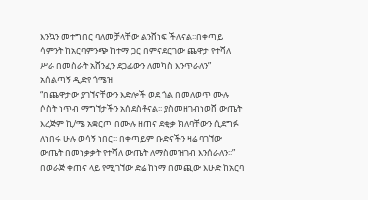እንኳን መተግበር ባለመቻላቸው ልንሸነፍ ችለናል፡፡በቀጣይ ሳምንት ከአርባምንጭ ከተማ ጋር በምናደርገው ጨዋታ የተሻለ ሥራ በመስራት አሸንፈን ደጋፊውን ለመካስ እንጥራለን”
አሰልጣኝ ዲድየ ጎሜዝ
“በጨዋታው ያገኘናቸውን እድሎች ወደ ጎል በመለወጥ ሙሉ ሶስት ነጥብ ማግኘታችን አሰደስቶናል፡፡ ያስመዘገብነወሸ ውጤት እረጅም ኪ/ሜ አቋርጦ በሙሉ ዘጠና ደቂቃ ክለባቸውን ሲደግፉ ለነበሩ ሁሉ ወሳኝ ነበር፡፡ በቀጣይም ቡድናችን ዛሬ ባገኘው ውጤት በመነቃቃት የተሻለ ውጤት ለማስመዝገብ እንሰራለን፡፡”
በወራጅ ቀጠና ላይ የሚገኘው ድሬ ከነማ በመጪው እሁድ ከአርባ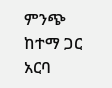ምንጭ ከተማ ጋር አርባ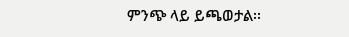ምንጭ ላይ ይጫወታል፡፡